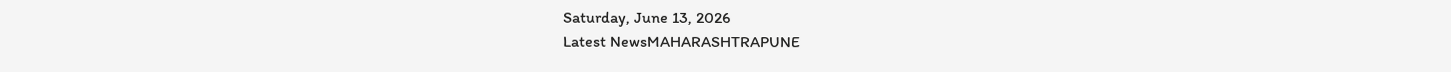Saturday, June 13, 2026
Latest NewsMAHARASHTRAPUNE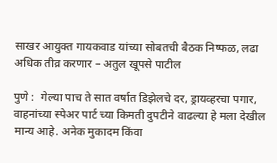साखर आयुक्त गायकवाड यांच्या सोबतची बैठक निष्फळ, लढा अधिक तीव्र करणार – अतुल खूपसे पाटील

पुणे :  गेल्या पाच ते सात वर्षात डिझेलचे दर, ड्रायव्हरचा पगार, वाहनांच्या स्पेअर पार्ट च्या किमती दुपटीने वाढल्या हे मला देखील मान्य आहे. अनेक मुकादम किंवा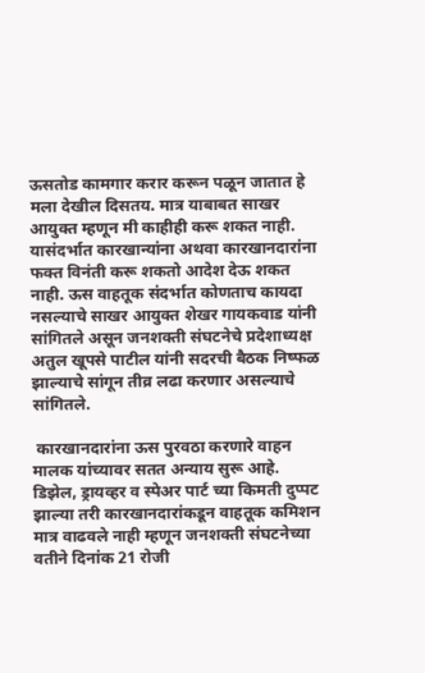ऊसतोड कामगार करार करून पळून जातात हे मला देखील दिसतय. मात्र याबाबत साखर आयुक्त म्हणून मी काहीही करू शकत नाही. यासंदर्भात कारखान्यांना अथवा कारखानदारांना फक्त विनंती करू शकतो आदेश देऊ शकत नाही. ऊस वाहतूक संदर्भात कोणताच कायदा नसल्याचे साखर आयुक्त शेखर गायकवाड यांनी सांगितले असून जनशक्ती संघटनेचे प्रदेशाध्यक्ष अतुल खूपसे पाटील यांनी सदरची बैठक निष्फळ झाल्याचे सांगून तीव्र लढा करणार असल्याचे सांगितले.

 कारखानदारांना ऊस पुरवठा करणारे वाहन मालक यांच्यावर सतत अन्याय सुरू आहे. डिझेल, ड्रायव्हर व स्पेअर पार्ट च्या किमती दुप्पट झाल्या तरी कारखानदारांकडून वाहतूक कमिशन मात्र वाढवले नाही म्हणून जनशक्ती संघटनेच्या वतीने दिनांक 21 रोजी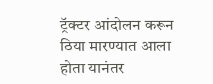ट्रॅक्टर आंदोलन करून ठिया मारण्यात आला होता यानंतर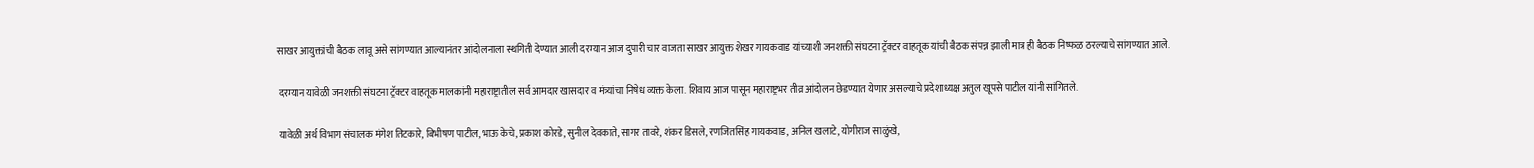साखर आयुक्तांची बैठक लावू असे सांगण्यात आल्यानंतर आंदोलनाला स्थगिती देण्यात आली दरम्यान आज दुपारी चार वाजता साखर आयुक्त शेखर गायकवाड यांच्याशी जनशक्ती संघटना ट्रॅक्टर वाहतूक यांची बैठक संपन्न झाली मात्र ही बैठक निष्फळ ठरल्याचे सांगण्यात आले.

 दरम्यान यावेळी जनशक्ती संघटना ट्रॅक्टर वाहतूक मालकांनी महाराष्ट्रातील सर्व आमदार खासदार व मंत्र्यांचा निषेध व्यक्त केला. शिवाय आज पासून महाराष्ट्रभर तीव्र आंदोलन छेडण्यात येणार असल्याचे प्रदेशाध्यक्ष अतुल खूपसे पाटील यांनी सांगितले.

 यावेळी अर्थ विभाग संचालक मंगेश तिटकारे, बिभीषण पाटील, भाऊ केचे, प्रकाश कोरडे, सुनील देवकाते, सागर तावरे, शंकर डिसले, रणजितसिंह गायकवाड, अनिल खलाटे, योगीराज साळुंखे,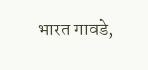भारत गावडे,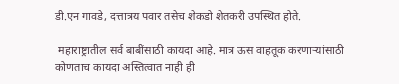डी.एन गावडे, दत्तात्रय पवार तसेच शेकडो शेतकरी उपस्थित होते.

 महाराष्ट्रातील सर्व बाबींसाठी कायदा आहे. मात्र ऊस वाहतूक करणाऱ्यांसाठी कोणताच कायदा अस्तित्वात नाही ही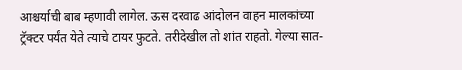आश्चर्याची बाब म्हणावी लागेल. ऊस दरवाढ आंदोलन वाहन मालकांच्या ट्रॅक्टर पर्यंत येते त्याचे टायर फुटते. तरीदेखील तो शांत राहतो. गेल्या सात-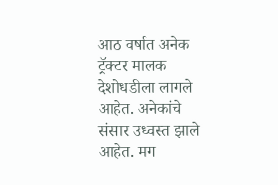आठ वर्षात अनेक ट्रॅक्टर मालक देशोधडीला लागले आहेत. अनेकांचे संसार उध्वस्त झाले आहेत. मग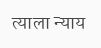त्याला न्याय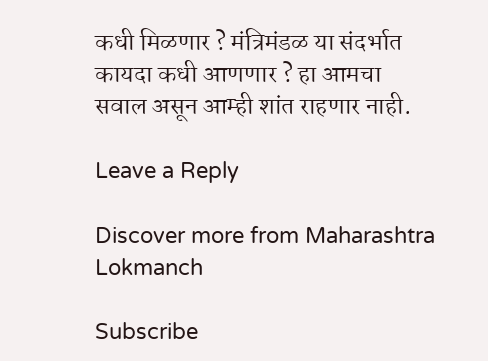कधी मिळणार ? मंत्रिमंडळ या संदर्भात कायदा कधी आणणार ? हा आमचा सवाल असून आम्ही शांत राहणार नाही.

Leave a Reply

Discover more from Maharashtra Lokmanch

Subscribe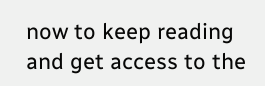now to keep reading and get access to the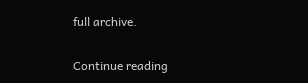full archive.

Continue reading